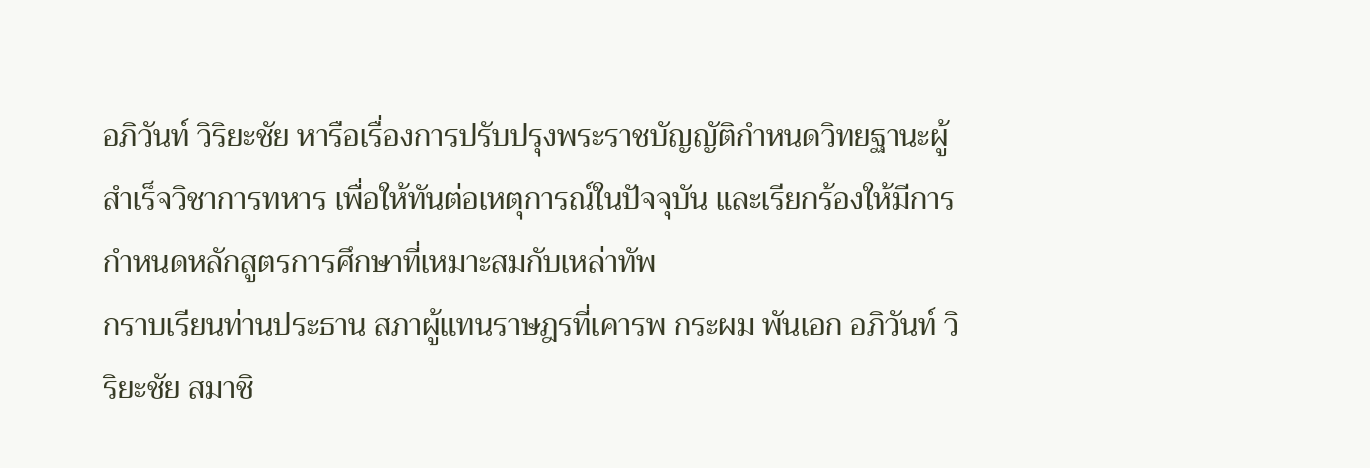อภิวันท์ วิริยะชัย หารือเรื่องการปรับปรุงพระราชบัญญัติกำหนดวิทยฐานะผู้สำเร็จวิชาการทหาร เพื่อให้ทันต่อเหตุการณ์ในปัจจุบัน และเรียกร้องให้มีการกำหนดหลักสูตรการศึกษาที่เหมาะสมกับเหล่าทัพ
กราบเรียนท่านประธาน สภาผู้แทนราษฎรที่เคารพ กระผม พันเอก อภิวันท์ วิริยะชัย สมาชิ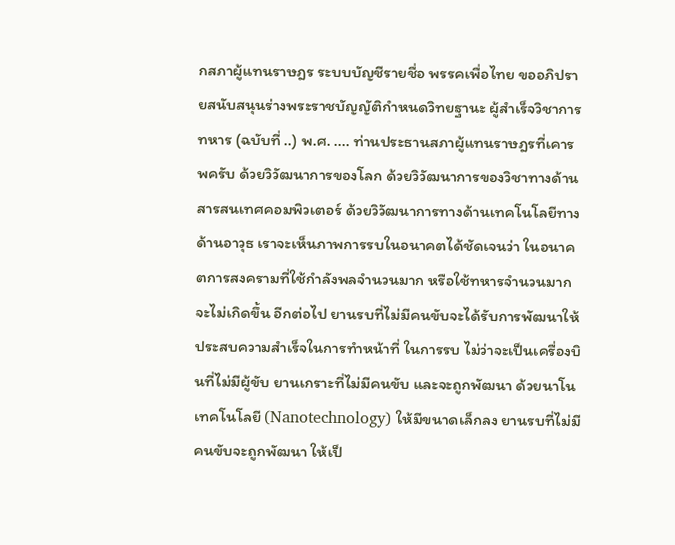กสภาผู้แทนราษฎร ระบบบัญชีรายชื่อ พรรคเพื่อไทย ขออภิปรายสนับสนุนร่างพระราชบัญญัติกำหนดวิทยฐานะ ผู้สำเร็จวิชาการทหาร (ฉบับที่ ..) พ.ศ. .... ท่านประธานสภาผู้แทนราษฎรที่เคารพครับ ด้วยวิวัฒนาการของโลก ด้วยวิวัฒนาการของวิชาทางด้านสารสนเทศคอมพิวเตอร์ ด้วยวิวัฒนาการทางด้านเทคโนโลยีทางด้านอาวุธ เราจะเห็นภาพการรบในอนาคตได้ชัดเจนว่า ในอนาคตการสงครามที่ใช้กำลังพลจำนวนมาก หรือใช้ทหารจำนวนมากจะไม่เกิดขึ้น อีกต่อไป ยานรบที่ไม่มีคนขับจะได้รับการพัฒนาให้ประสบความสำเร็จในการทำหน้าที่ ในการรบ ไม่ว่าจะเป็นเครื่องบินที่ไม่มีผู้ขับ ยานเกราะที่ไม่มีคนขับ และจะถูกพัฒนา ด้วยนาโนเทคโนโลยี (Nanotechnology) ให้มีขนาดเล็กลง ยานรบที่ไม่มีคนขับจะถูกพัฒนา ให้เป็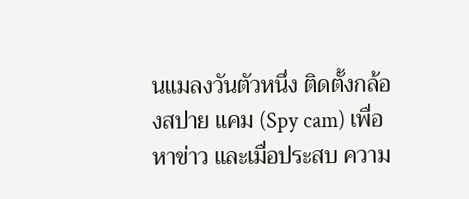นแมลงวันตัวหนึ่ง ติดตั้งกล้องสปาย แคม (Spy cam) เพื่อหาข่าว และเมื่อประสบ ความ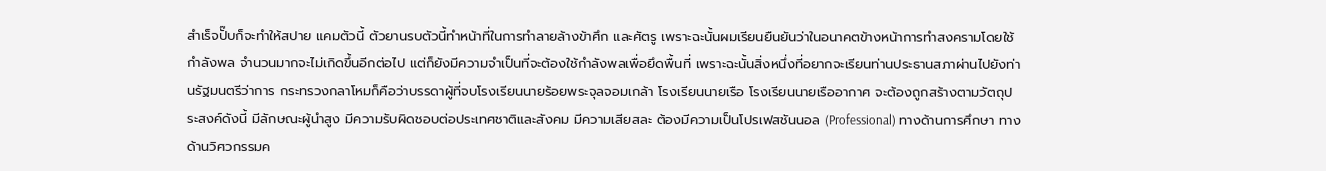สำเร็จปั๊บก็จะทำให้สปาย แคมตัวนี้ ตัวยานรบตัวนี้ทำหน้าที่ในการทำลายล้างข้าศึก และศัตรู เพราะฉะนั้นผมเรียนยืนยันว่าในอนาคตข้างหน้าการทำสงครามโดยใช้กำลังพล จำนวนมากจะไม่เกิดขึ้นอีกต่อไป แต่ก็ยังมีความจำเป็นที่จะต้องใช้กำลังพลเพื่อยึดพื้นที่ เพราะฉะนั้นสิ่งหนึ่งที่อยากจะเรียนท่านประธานสภาผ่านไปยังท่านรัฐมนตรีว่าการ กระทรวงกลาโหมก็คือว่าบรรดาผู้ที่จบโรงเรียนนายร้อยพระจุลจอมเกล้า โรงเรียนนายเรือ โรงเรียนนายเรืออากาศ จะต้องถูกสร้างตามวัตถุประสงค์ดังนี้ มีลักษณะผู้นำสูง มีความรับผิดชอบต่อประเทศชาติและสังคม มีความเสียสละ ต้องมีความเป็นโปรเฟสชันนอล (Professional) ทางด้านการศึกษา ทางด้านวิศวกรรมค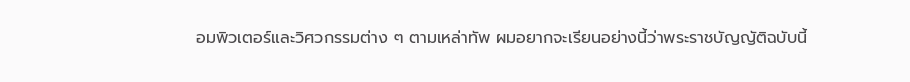อมพิวเตอร์และวิศวกรรมต่าง ๆ ตามเหล่าทัพ ผมอยากจะเรียนอย่างนี้ว่าพระราชบัญญัติฉบับนี้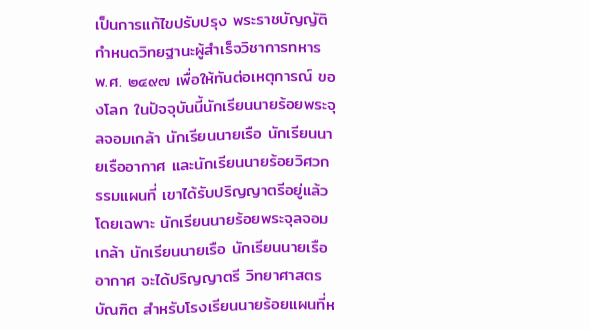เป็นการแก้ไขปรับปรุง พระราชบัญญัติกำหนดวิทยฐานะผู้สำเร็จวิชาการทหาร พ.ศ. ๒๔๙๗ เพื่อให้ทันต่อเหตุการณ์ ของโลก ในปัจจุบันนี้นักเรียนนายร้อยพระจุลจอมเกล้า นักเรียนนายเรือ นักเรียนนายเรืออากาศ และนักเรียนนายร้อยวิศวกรรมแผนที่ เขาได้รับปริญญาตรีอยู่แล้ว โดยเฉพาะ นักเรียนนายร้อยพระจุลจอมเกล้า นักเรียนนายเรือ นักเรียนนายเรืออากาศ จะได้ปริญญาตรี วิทยาศาสตรบัณฑิต สำหรับโรงเรียนนายร้อยแผนที่ห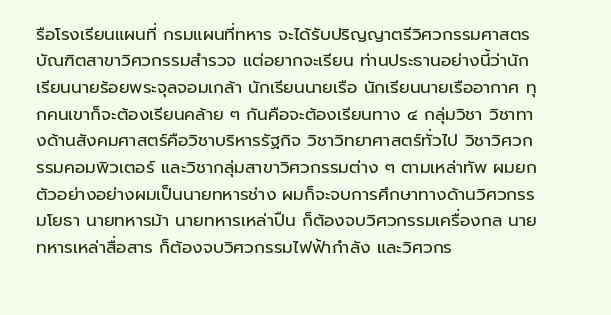รือโรงเรียนแผนที่ กรมแผนที่ทหาร จะได้รับปริญญาตรีวิศวกรรมศาสตรบัณฑิตสาขาวิศวกรรมสำรวจ แต่อยากจะเรียน ท่านประธานอย่างนี้ว่านักเรียนนายร้อยพระจุลจอมเกล้า นักเรียนนายเรือ นักเรียนนายเรืออากาศ ทุกคนเขาก็จะต้องเรียนคล้าย ๆ กันคือจะต้องเรียนทาง ๔ กลุ่มวิชา วิชาทางด้านสังคมศาสตร์คือวิชาบริหารรัฐกิจ วิชาวิทยาศาสตร์ทั่วไป วิชาวิศวกรรมคอมพิวเตอร์ และวิชากลุ่มสาขาวิศวกรรมต่าง ๆ ตามเหล่าทัพ ผมยกตัวอย่างอย่างผมเป็นนายทหารช่าง ผมก็จะจบการศึกษาทางด้านวิศวกรรมโยธา นายทหารม้า นายทหารเหล่าปืน ก็ต้องจบวิศวกรรมเครื่องกล นายทหารเหล่าสื่อสาร ก็ต้องจบวิศวกรรมไฟฟ้ากำลัง และวิศวกร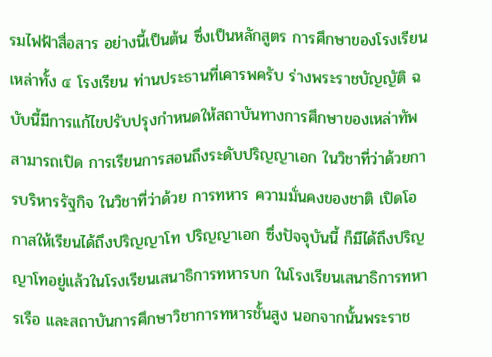รมไฟฟ้าสื่อสาร อย่างนี้เป็นต้น ซึ่งเป็นหลักสูตร การศึกษาของโรงเรียนเหล่าทั้ง ๔ โรงเรียน ท่านประธานที่เคารพครับ ร่างพระราชบัญญัติ ฉบับนี้มีการแก้ไขปรับปรุงกำหนดให้สถาบันทางการศึกษาของเหล่าทัพสามารถเปิด การเรียนการสอนถึงระดับปริญญาเอก ในวิชาที่ว่าด้วยการบริหารรัฐกิจ ในวิชาที่ว่าด้วย การทหาร ความมั่นคงของชาติ เปิดโอกาสให้เรียนได้ถึงปริญญาโท ปริญญาเอก ซึ่งปัจจุบันนี้ ก็มีได้ถึงปริญญาโทอยู่แล้วในโรงเรียนเสนาธิการทหารบก ในโรงเรียนเสนาธิการทหารเรือ และสถาบันการศึกษาวิชาการทหารชั้นสูง นอกจากนั้นพระราช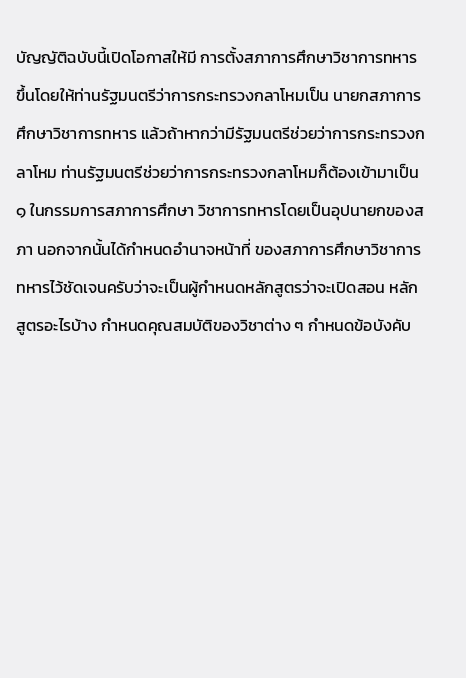บัญญัติฉบับนี้เปิดโอกาสให้มี การตั้งสภาการศึกษาวิชาการทหารขึ้นโดยให้ท่านรัฐมนตรีว่าการกระทรวงกลาโหมเป็น นายกสภาการศึกษาวิชาการทหาร แล้วถ้าหากว่ามีรัฐมนตรีช่วยว่าการกระทรวงกลาโหม ท่านรัฐมนตรีช่วยว่าการกระทรวงกลาโหมก็ต้องเข้ามาเป็น ๑ ในกรรมการสภาการศึกษา วิชาการทหารโดยเป็นอุปนายกของสภา นอกจากนั้นได้กำหนดอำนาจหน้าที่ ของสภาการศึกษาวิชาการทหารไว้ชัดเจนครับว่าจะเป็นผู้กำหนดหลักสูตรว่าจะเปิดสอน หลักสูตรอะไรบ้าง กำหนดคุณสมบัติของวิชาต่าง ๆ กำหนดข้อบังคับ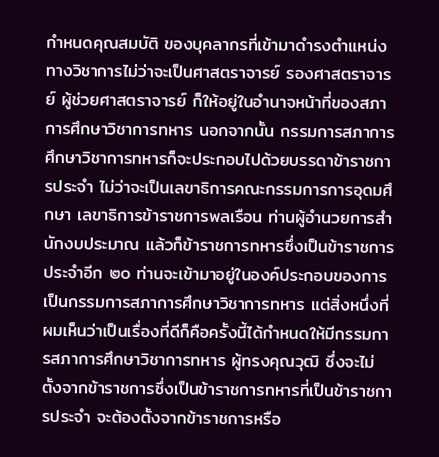กำหนดคุณสมบัติ ของบุคลากรที่เข้ามาดำรงตำแหน่งทางวิชาการไม่ว่าจะเป็นศาสตราจารย์ รองศาสตราจารย์ ผู้ช่วยศาสตราจารย์ ก็ให้อยู่ในอำนาจหน้าที่ของสภาการศึกษาวิชาการทหาร นอกจากนั้น กรรมการสภาการศึกษาวิชาการทหารก็จะประกอบไปด้วยบรรดาข้าราชการประจำ ไม่ว่าจะเป็นเลขาธิการคณะกรรมการการอุดมศึกษา เลขาธิการข้าราชการพลเรือน ท่านผู้อำนวยการสำนักงบประมาณ แล้วก็ข้าราชการทหารซึ่งเป็นข้าราชการประจำอีก ๒๐ ท่านจะเข้ามาอยู่ในองค์ประกอบของการเป็นกรรมการสภาการศึกษาวิชาการทหาร แต่สิ่งหนึ่งที่ผมเห็นว่าเป็นเรื่องที่ดีก็คือครั้งนี้ได้กำหนดให้มีกรรมการสภาการศึกษาวิชาการทหาร ผู้ทรงคุณวุฒิ ซึ่งจะไม่ตั้งจากข้าราชการซึ่งเป็นข้าราชการทหารที่เป็นข้าราชการประจำ จะต้องตั้งจากข้าราชการหรือ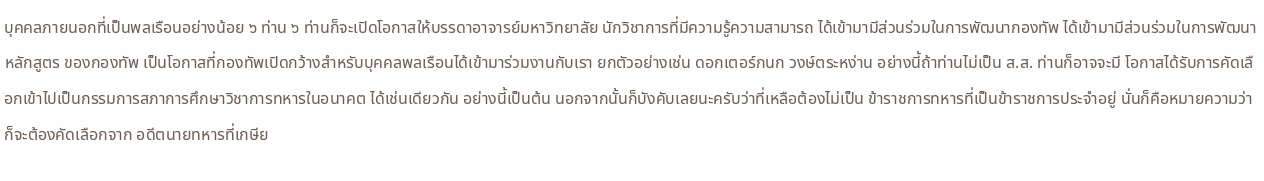บุคคลภายนอกที่เป็นพลเรือนอย่างน้อย ๖ ท่าน ๖ ท่านก็จะเปิดโอกาสให้บรรดาอาจารย์มหาวิทยาลัย นักวิชาการที่มีความรู้ความสามารถ ได้เข้ามามีส่วนร่วมในการพัฒนากองทัพ ได้เข้ามามีส่วนร่วมในการพัฒนาหลักสูตร ของกองทัพ เป็นโอกาสที่กองทัพเปิดกว้างสำหรับบุคคลพลเรือนได้เข้ามาร่วมงานกับเรา ยกตัวอย่างเช่น ดอกเตอร์กนก วงษ์ตระหง่าน อย่างนี้ถ้าท่านไม่เป็น ส.ส. ท่านก็อาจจะมี โอกาสได้รับการคัดเลือกเข้าไปเป็นกรรมการสภาการศึกษาวิชาการทหารในอนาคต ได้เช่นเดียวกัน อย่างนี้เป็นต้น นอกจากนั้นก็บังคับเลยนะครับว่าที่เหลือต้องไม่เป็น ข้าราชการทหารที่เป็นข้าราชการประจำอยู่ นั่นก็คือหมายความว่าก็จะต้องคัดเลือกจาก อดีตนายทหารที่เกษีย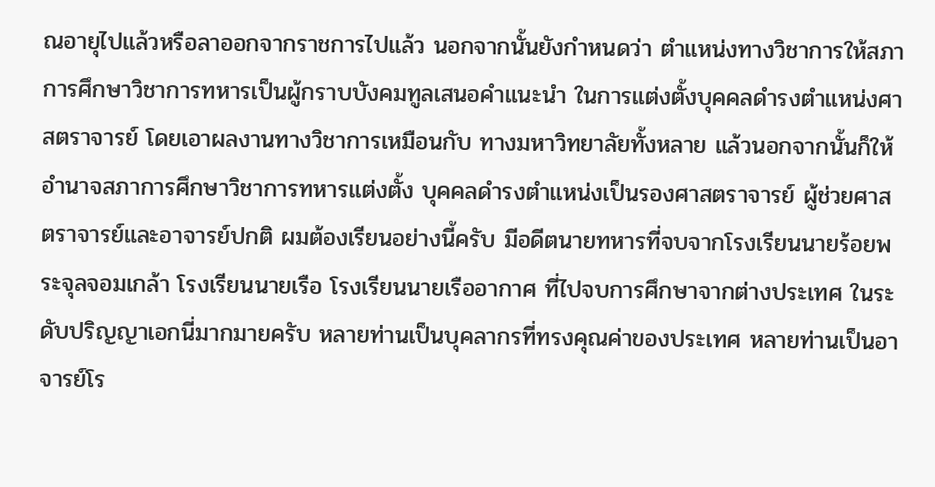ณอายุไปแล้วหรือลาออกจากราชการไปแล้ว นอกจากนั้นยังกำหนดว่า ตำแหน่งทางวิชาการให้สภาการศึกษาวิชาการทหารเป็นผู้กราบบังคมทูลเสนอคำแนะนำ ในการแต่งตั้งบุคคลดำรงตำแหน่งศาสตราจารย์ โดยเอาผลงานทางวิชาการเหมือนกับ ทางมหาวิทยาลัยทั้งหลาย แล้วนอกจากนั้นก็ให้อำนาจสภาการศึกษาวิชาการทหารแต่งตั้ง บุคคลดำรงตำแหน่งเป็นรองศาสตราจารย์ ผู้ช่วยศาสตราจารย์และอาจารย์ปกติ ผมต้องเรียนอย่างนี้ครับ มีอดีตนายทหารที่จบจากโรงเรียนนายร้อยพระจุลจอมเกล้า โรงเรียนนายเรือ โรงเรียนนายเรืออากาศ ที่ไปจบการศึกษาจากต่างประเทศ ในระดับปริญญาเอกนี่มากมายครับ หลายท่านเป็นบุคลากรที่ทรงคุณค่าของประเทศ หลายท่านเป็นอาจารย์โร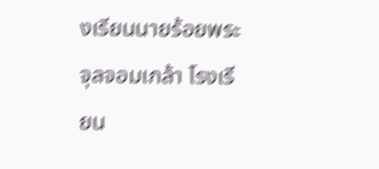งเรียนนายร้อยพระจุลจอมเกล้า โรงเรียน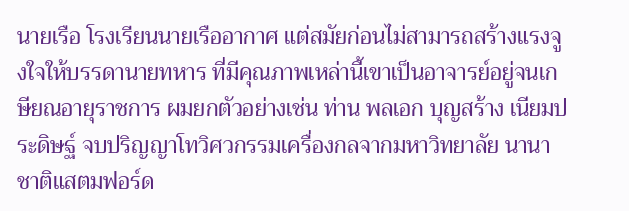นายเรือ โรงเรียนนายเรืออากาศ แต่สมัยก่อนไม่สามารถสร้างแรงจูงใจให้บรรดานายทหาร ที่มีคุณภาพเหล่านี้เขาเป็นอาจารย์อยู่จนเกษียณอายุราชการ ผมยกตัวอย่างเช่น ท่าน พลเอก บุญสร้าง เนียมประดิษฐ์ จบปริญญาโทวิศวกรรมเครื่องกลจากมหาวิทยาลัย นานาชาติแสตมฟอร์ด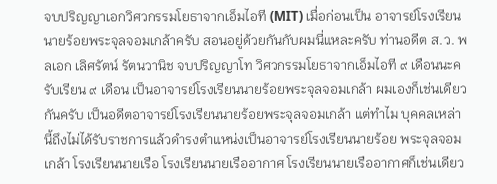จบปริญญาเอกวิศวกรรมโยธาจากเอ็มไอที (MIT) เมื่อก่อนเป็น อาจารย์โรงเรียนนายร้อยพระจุลจอมเกล้าครับ สอนอยู่ด้วยกันกับผมนี่แหละครับ ท่านอดีต ส.ว. พลเอก เลิศรัตน์ รัตนวานิช จบปริญญาโท วิศวกรรมโยธาจากเอ็มไอที ๙ เดือนนะครับเรียน ๙ เดือน เป็นอาจารย์โรงเรียนนายร้อยพระจุลจอมเกล้า ผมเองก็เช่นเดียวกันครับ เป็นอดีตอาจารย์โรงเรียนนายร้อยพระจุลจอมเกล้า แต่ทำไม บุคคลเหล่านี้ถึงไม่ได้รับราชการแล้วดำรงตำแหน่งเป็นอาจารย์โรงเรียนนายร้อย พระจุลจอมเกล้า โรงเรียนนายเรือ โรงเรียนนายเรืออากาศ โรงเรียนนายเรืออากาศก็เช่นเดียว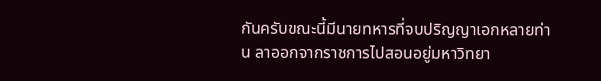กันครับขณะนี้มีนายทหารที่จบปริญญาเอกหลายท่าน ลาออกจากราชการไปสอนอยู่มหาวิทยา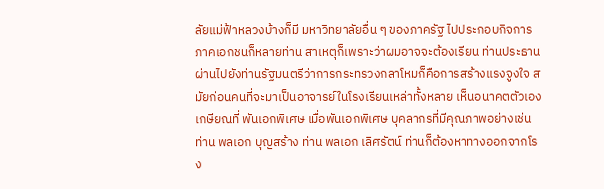ลัยแม่ฟ้าหลวงบ้างก็มี มหาวิทยาลัยอื่น ๆ ของภาครัฐ ไปประกอบกิจการภาคเอกชนก็หลายท่าน สาเหตุก็เพราะว่าผมอาจจะต้องเรียน ท่านประธานผ่านไปยังท่านรัฐมนตรีว่าการกระทรวงกลาโหมก็คือการสร้างแรงจูงใจ สมัยก่อนคนที่จะมาเป็นอาจารย์ในโรงเรียนเหล่าทั้งหลาย เห็นอนาคตตัวเองเกษียณที่ พันเอกพิเศษ เมื่อพันเอกพิเศษ บุคลากรที่มีคุณภาพอย่างเช่น ท่าน พลเอก บุญสร้าง ท่าน พลเอก เลิศรัตน์ ท่านก็ต้องหาทางออกจากโรง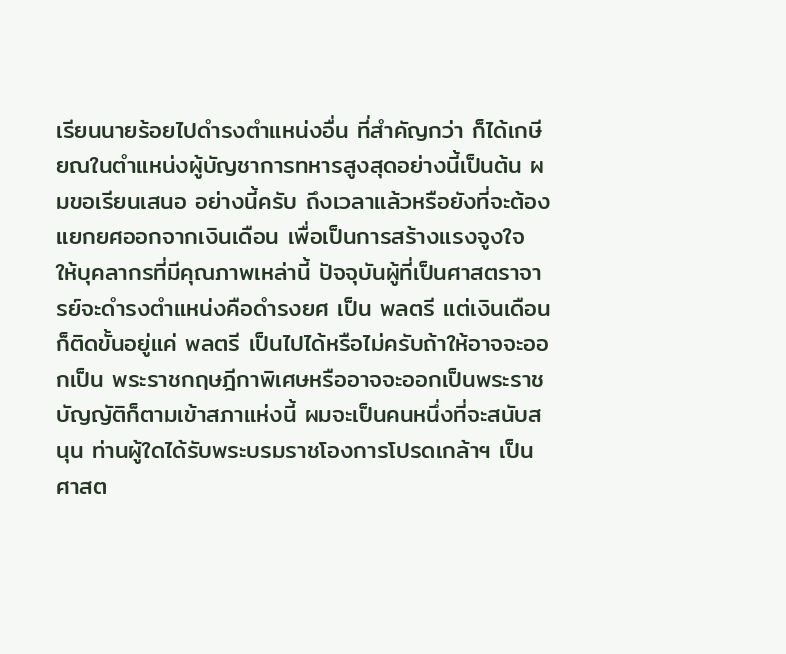เรียนนายร้อยไปดำรงตำแหน่งอื่น ที่สำคัญกว่า ก็ได้เกษียณในตำแหน่งผู้บัญชาการทหารสูงสุดอย่างนี้เป็นต้น ผมขอเรียนเสนอ อย่างนี้ครับ ถึงเวลาแล้วหรือยังที่จะต้องแยกยศออกจากเงินเดือน เพื่อเป็นการสร้างแรงจูงใจ ให้บุคลากรที่มีคุณภาพเหล่านี้ ปัจจุบันผู้ที่เป็นศาสตราจารย์จะดำรงตำแหน่งคือดำรงยศ เป็น พลตรี แต่เงินเดือนก็ติดขั้นอยู่แค่ พลตรี เป็นไปได้หรือไม่ครับถ้าให้อาจจะออกเป็น พระราชกฤษฎีกาพิเศษหรืออาจจะออกเป็นพระราชบัญญัติก็ตามเข้าสภาแห่งนี้ ผมจะเป็นคนหนึ่งที่จะสนับสนุน ท่านผู้ใดได้รับพระบรมราชโองการโปรดเกล้าฯ เป็นศาสต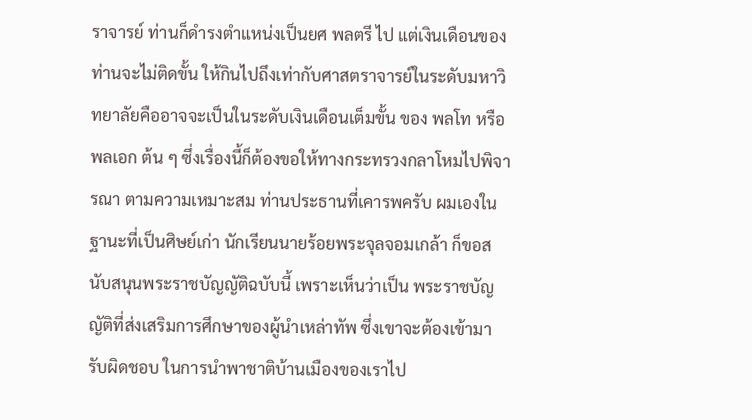ราจารย์ ท่านก็ดำรงตำแหน่งเป็นยศ พลตรี ไป แต่เงินเดือนของท่านจะไม่ติดขั้น ให้กินไปถึงเท่ากับศาสตราจารย์ในระดับมหาวิทยาลัยคืออาจจะเป็นในระดับเงินเดือนเต็มขั้น ของ พลโท หรือ พลเอก ต้น ๆ ซึ่งเรื่องนี้ก็ต้องขอให้ทางกระทรวงกลาโหมไปพิจารณา ตามความเหมาะสม ท่านประธานที่เคารพครับ ผมเองในฐานะที่เป็นศิษย์เก่า นักเรียนนายร้อยพระจุลจอมเกล้า ก็ขอสนับสนุนพระราชบัญญัติฉบับนี้ เพราะเห็นว่าเป็น พระราชบัญญัติที่ส่งเสริมการศึกษาของผู้นำเหล่าทัพ ซึ่งเขาจะต้องเข้ามารับผิดชอบ ในการนำพาชาติบ้านเมืองของเราไป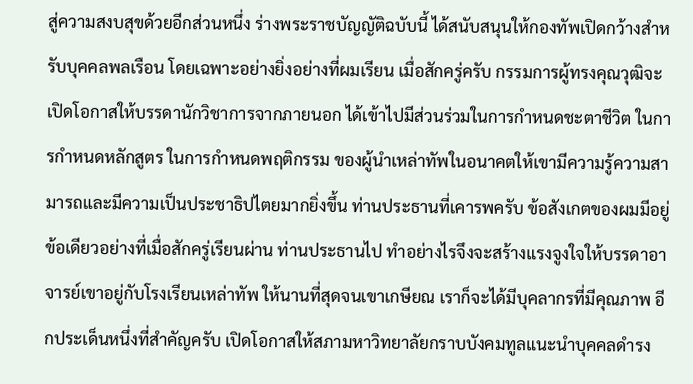สู่ความสงบสุขด้วยอีกส่วนหนึ่ง ร่างพระราชบัญญัติฉบับนี้ ได้สนับสนุนให้กองทัพเปิดกว้างสำหรับบุคคลพลเรือน โดยเฉพาะอย่างยิ่งอย่างที่ผมเรียน เมื่อสักครู่ครับ กรรมการผู้ทรงคุณวุฒิจะเปิดโอกาสให้บรรดานักวิชาการจากภายนอก ได้เข้าไปมีส่วนร่วมในการกำหนดชะตาชีวิต ในการกำหนดหลักสูตร ในการกำหนดพฤติกรรม ของผู้นำเหล่าทัพในอนาคตให้เขามีความรู้ความสามารถและมีความเป็นประชาธิปไตยมากยิ่งขึ้น ท่านประธานที่เคารพครับ ข้อสังเกตของผมมีอยู่ข้อเดียวอย่างที่เมื่อสักครู่เรียนผ่าน ท่านประธานไป ทำอย่างไรจึงจะสร้างแรงจูงใจให้บรรดาอาจารย์เขาอยู่กับโรงเรียนเหล่าทัพ ให้นานที่สุดจนเขาเกษียณ เราก็จะได้มีบุคลากรที่มีคุณภาพ อีกประเด็นหนึ่งที่สำคัญครับ เปิดโอกาสให้สภามหาวิทยาลัยกราบบังคมทูลแนะนำบุคคลดำรง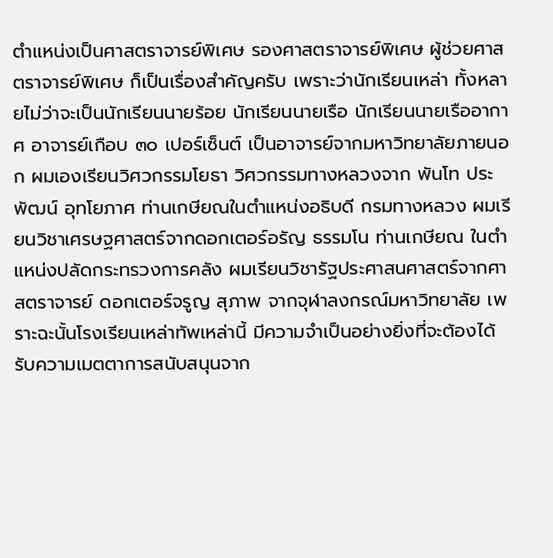ตำแหน่งเป็นศาสตราจารย์พิเศษ รองศาสตราจารย์พิเศษ ผู้ช่วยศาสตราจารย์พิเศษ ก็เป็นเรื่องสำคัญครับ เพราะว่านักเรียนเหล่า ทั้งหลายไม่ว่าจะเป็นนักเรียนนายร้อย นักเรียนนายเรือ นักเรียนนายเรืออากาศ อาจารย์เกือบ ๓๐ เปอร์เซ็นต์ เป็นอาจารย์จากมหาวิทยาลัยภายนอก ผมเองเรียนวิศวกรรมโยธา วิศวกรรมทางหลวงจาก พันโท ประพัฒน์ อุทโยภาศ ท่านเกษียณในตำแหน่งอธิบดี กรมทางหลวง ผมเรียนวิชาเศรษฐศาสตร์จากดอกเตอร์อรัญ ธรรมโน ท่านเกษียณ ในตำแหน่งปลัดกระทรวงการคลัง ผมเรียนวิชารัฐประศาสนศาสตร์จากศาสตราจารย์ ดอกเตอร์จรูญ สุภาพ จากจุฬาลงกรณ์มหาวิทยาลัย เพราะฉะนั้นโรงเรียนเหล่าทัพเหล่านี้ มีความจำเป็นอย่างยิ่งที่จะต้องได้รับความเมตตาการสนับสนุนจาก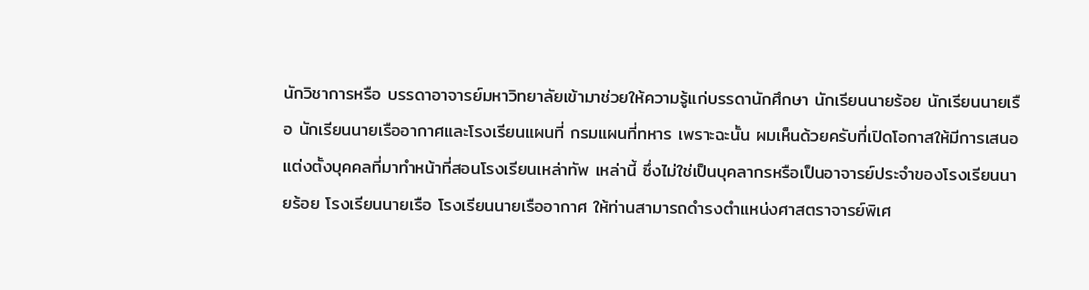นักวิชาการหรือ บรรดาอาจารย์มหาวิทยาลัยเข้ามาช่วยให้ความรู้แก่บรรดานักศึกษา นักเรียนนายร้อย นักเรียนนายเรือ นักเรียนนายเรืออากาศและโรงเรียนแผนที่ กรมแผนที่ทหาร เพราะฉะนั้น ผมเห็นด้วยครับที่เปิดโอกาสให้มีการเสนอแต่งตั้งบุคคลที่มาทำหน้าที่สอนโรงเรียนเหล่าทัพ เหล่านี้ ซึ่งไม่ใช่เป็นบุคลากรหรือเป็นอาจารย์ประจำของโรงเรียนนายร้อย โรงเรียนนายเรือ โรงเรียนนายเรืออากาศ ให้ท่านสามารถดำรงตำแหน่งศาสตราจารย์พิเศ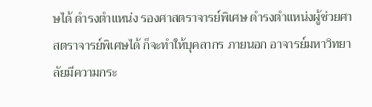ษได้ ดำรงตำแหน่ง รองศาสตราจารย์พิเศษ ดำรงตำแหน่งผู้ช่วยศาสตราจารย์พิเศษได้ ก็จะทำให้บุคลากร ภายนอก อาจารย์มหาวิทยาลัยมีความกระ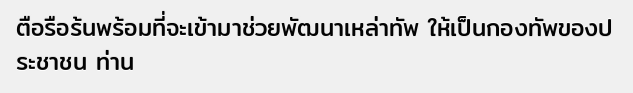ตือรือร้นพร้อมที่จะเข้ามาช่วยพัฒนาเหล่าทัพ ให้เป็นกองทัพของประชาชน ท่าน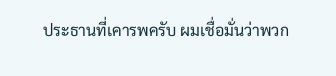ประธานที่เคารพครับ ผมเชื่อมั่นว่าพวก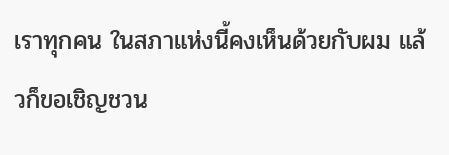เราทุกคน ในสภาแห่งนี้คงเห็นด้วยกับผม แล้วก็ขอเชิญชวน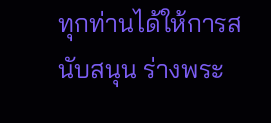ทุกท่านได้ให้การสนับสนุน ร่างพระ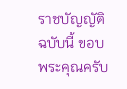ราชบัญญัติฉบับนี้ ขอบพระคุณครับ